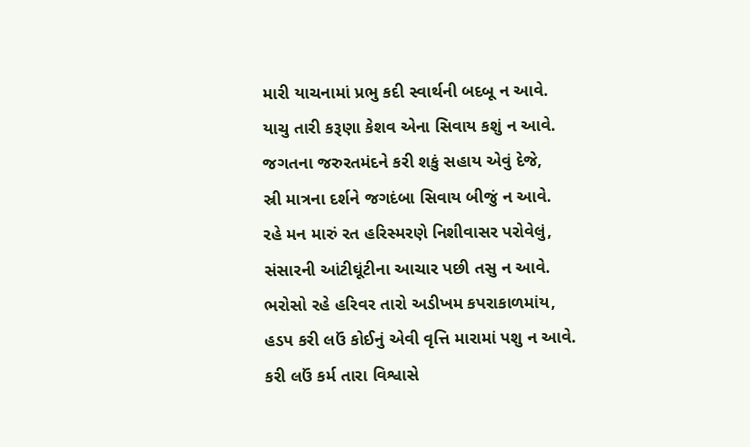મારી યાચનામાં પ્રભુ કદી સ્વાર્થની બદબૂ ન આવે.
યાચુ તારી કરૂણા કેશવ એના સિવાય કશું ન આવે.
જગતના જરુરતમંદને કરી શકું સહાય એવું દેજે,
સ્રી માત્રના દર્શને જગદંબા સિવાય બીજું ન આવે.
રહે મન મારું રત હરિસ્મરણે નિશીવાસર પરોવેલું,
સંસારની આંટીઘૂંટીના આચાર પછી તસુ ન આવે.
ભરોસો રહે હરિવર તારો અડીખમ કપરાકાળમાંય,
હડપ કરી લઉં કોઈનું એવી વૃત્તિ મારામાં પશુ ન આવે.
કરી લઉં કર્મ તારા વિશ્વાસે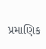પ્રમાણિક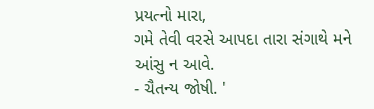પ્રયત્નો મારા,
ગમે તેવી વરસે આપદા તારા સંગાથે મને આંસુ ન આવે.
- ચૈતન્ય જોષી. '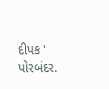દીપક ' પોરબંદર.